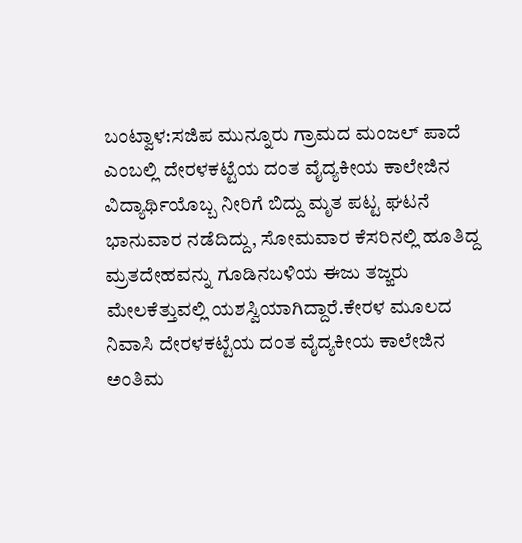ಬಂಟ್ವಾಳ:ಸಜಿಪ ಮುನ್ನೂರು ಗ್ರಾಮದ ಮಂಜಲ್ ಪಾದೆ ಎಂಬಲ್ಲಿ ದೇರಳಕಟ್ಟೆಯ ದಂತ ವೈದ್ಯಕೀಯ ಕಾಲೇಜಿನ ವಿದ್ಯಾರ್ಥಿಯೊಬ್ಬ ನೀರಿಗೆ ಬಿದ್ದು ಮೃತ ಪಟ್ಟ ಘಟನೆ ಭಾನುವಾರ ನಡೆದಿದ್ದು, ಸೋಮವಾರ ಕೆಸರಿನಲ್ಲಿ ಹೂತಿದ್ದ ಮ್ರತದೇಹವನ್ನು ಗೂಡಿನಬಳಿಯ ಈಜು ತಜ್ಙರು ಮೇಲಕೆತ್ತುವಲ್ಲಿ ಯಶಸ್ವಿಯಾಗಿದ್ದಾರೆ.ಕೇರಳ ಮೂಲದ ನಿವಾಸಿ ದೇರಳಕಟ್ಟೆಯ ದಂತ ವೈದ್ಯಕೀಯ ಕಾಲೇಜಿನ ಅಂತಿಮ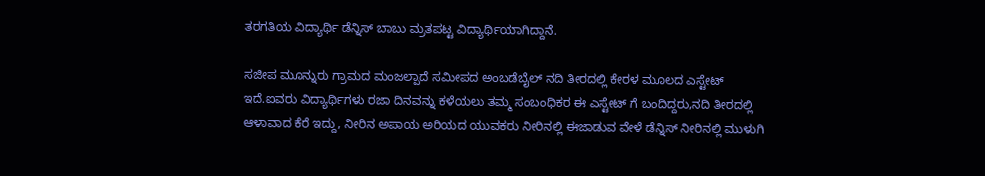ತರಗತಿಯ ವಿದ್ಯಾರ್ಥಿ ಡೆನ್ನಿಸ್ ಬಾಬು ಮ್ರತಪಟ್ಟ ವಿದ್ಯಾರ್ಥಿಯಾಗಿದ್ದಾನೆ.

ಸಜೀಪ ಮೂನ್ನುರು ಗ್ರಾಮದ ಮಂಜಲ್ಪಾದೆ ಸಮೀಪದ ಅಂಬಡೆಬೈಲ್ ನದಿ ತೀರದಲ್ಲಿ ಕೇರಳ ಮೂಲದ ಎಸ್ಟೇಟ್ ಇದೆ.ಐವರು ವಿದ್ಯಾರ್ಥಿಗಳು ರಜಾ ದಿನವನ್ನು ಕಳೆಯಲು ತಮ್ಮ ಸಂಬಂಧಿಕರ ಈ ಎಸ್ಟೇಟ್ ಗೆ ಬಂದಿದ್ದರು,ನದಿ ತೀರದಲ್ಲಿ ಆಳಾವಾದ ಕೆರೆ ಇದ್ದು, ನೀರಿನ ಅಪಾಯ ಅರಿಯದ ಯುವಕರು ನೀರಿನಲ್ಲಿ ಈಜಾಡುವ ವೇಳೆ ಡೆನ್ನಿಸ್ ನೀರಿನಲ್ಲಿ ಮುಳುಗಿ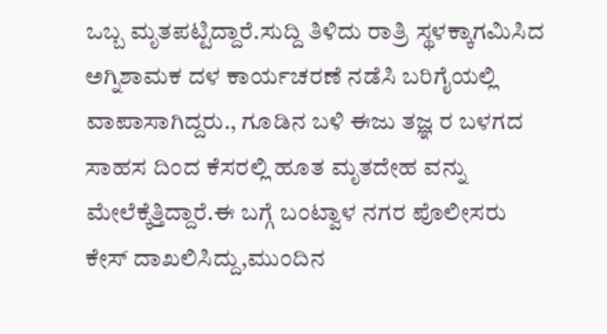ಒಬ್ಬ ಮೃತಪಟ್ಟಿದ್ದಾರೆ.ಸುದ್ದಿ ತಿಳಿದು ರಾತ್ರಿ ಸ್ಥಳಕ್ಕಾಗಮಿಸಿದ ಅಗ್ನಿಶಾಮಕ ದಳ ಕಾರ್ಯಚರಣೆ ನಡೆಸಿ ಬರಿಗೈಯಲ್ಲಿ ವಾಪಾಸಾಗಿದ್ದರು., ಗೂಡಿನ ಬಳಿ ಈಜು ತಜ್ಞ ರ ಬಳಗದ ಸಾಹಸ ದಿಂದ ಕೆಸರಲ್ಲಿ ಹೂತ ಮೃತದೇಹ ವನ್ನು ಮೇಲೆಕ್ಕೆತ್ತಿದ್ದಾರೆ.ಈ ಬಗ್ಗೆ ಬಂಟ್ವಾಳ ನಗರ ಪೊಲೀಸರು ಕೇಸ್ ದಾಖಲಿಸಿದ್ದು,ಮುಂದಿನ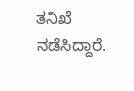ತನಿಖೆ ನಡೆಸಿದ್ದಾರೆ.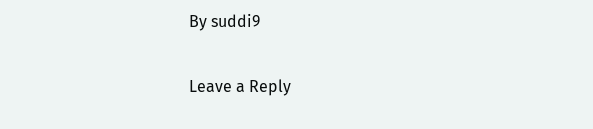By suddi9

Leave a Reply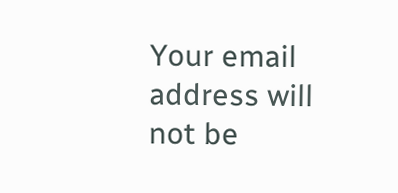Your email address will not be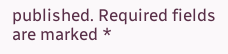published. Required fields are marked *